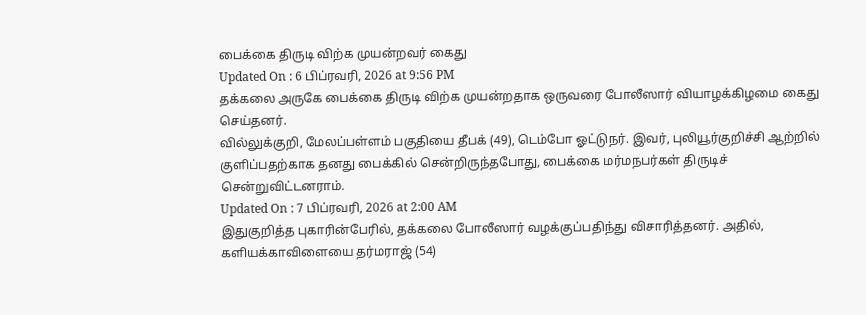பைக்கை திருடி விற்க முயன்றவர் கைது
Updated On : 6 பிப்ரவரி, 2026 at 9:56 PM
தக்கலை அருகே பைக்கை திருடி விற்க முயன்றதாக ஒருவரை போலீஸார் வியாழக்கிழமை கைது செய்தனர்.
வில்லுக்குறி, மேலப்பள்ளம் பகுதியை தீபக் (49), டெம்போ ஓட்டுநர். இவர், புலியூர்குறிச்சி ஆற்றில் குளிப்பதற்காக தனது பைக்கில் சென்றிருந்தபோது, பைக்கை மர்மநபர்கள் திருடிச் சென்றுவிட்டனராம்.
Updated On : 7 பிப்ரவரி, 2026 at 2:00 AM
இதுகுறித்த புகாரின்பேரில், தக்கலை போலீஸார் வழக்குப்பதிந்து விசாரித்தனர். அதில், களியக்காவிளையை தர்மராஜ் (54)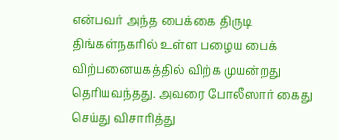என்பவர் அந்த பைக்கை திருடி திங்கள்நகரில் உள்ள பழைய பைக் விற்பனையகத்தில் விற்க முயன்றது தெரியவந்தது. அவரை போலீஸார் கைது செய்து விசாரித்து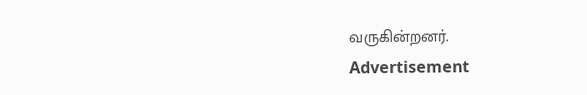வருகின்றனர்.
Advertisement